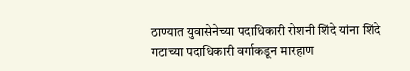ठाण्यात युवासेनेच्या पदाधिकारी रोशनी शिंदे यांना शिंदे गटाच्या पदाधिकारी वर्गाकडून मारहाण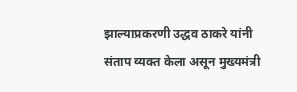झाल्याप्रकरणी उद्धव ठाकरे यांनी संताप व्यक्त केला असून मुख्यमंत्री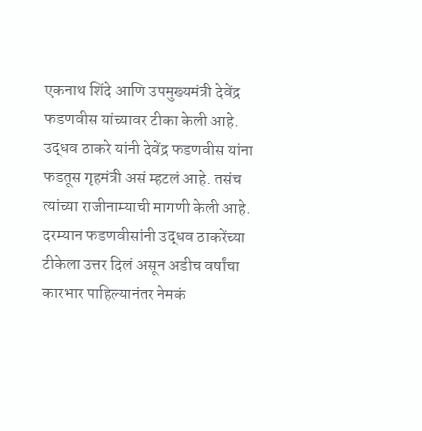एकनाथ शिंदे आणि उपमुख्यमंत्री देवेंद्र फडणवीस यांच्यावर टीका केली आहे. उद्धव ठाकरे यांनी देवेंद्र फडणवीस यांना फडतूस गृहमंत्री असं म्हटलं आहे. तसंच त्यांच्या राजीनाम्याची मागणी केली आहे.
दरम्यान फडणवीसांनी उद्धव ठाकरेंच्या टीकेला उत्तर दिलं असून अडीच वर्षांचा कारभार पाहिल्यानंतर नेमकं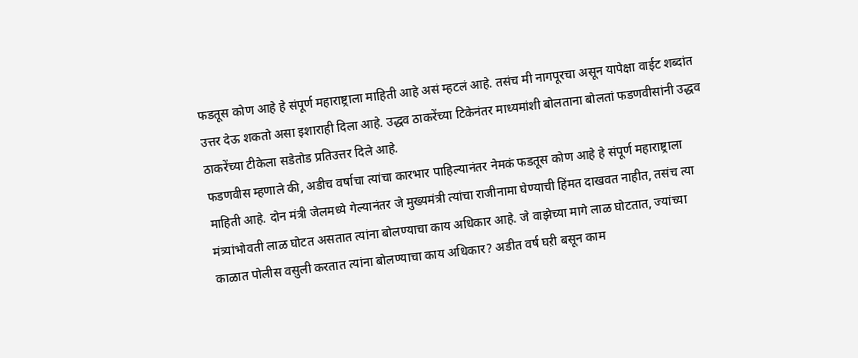फडतूस कोण आहे हे संपूर्ण महाराष्ट्राला माहिती आहे असं म्हटलं आहे. तसंच मी नागपूरचा असून यापेक्षा वाईट शब्दांत उत्तर देऊ शकतो असा इशाराही दिला आहे. उद्धव ठाकरेंच्या टिकेनंतर माध्यमांशी बोलताना बोलतां फडणवीसांनी उद्धव ठाकरेंच्या टीकेला सडेतोड प्रतिउत्तर दिले आहे.
फडणवीस म्हणाले की, अडीच वर्षाचा त्यांचा कारभार पाहिल्यानंतर नेमकं फडतूस कोण आहे हे संपूर्ण महाराष्ट्राला माहिती आहे. दोन मंत्री जेलमध्ये गेल्यानंतर जे मुख्यमंत्री त्यांचा राजीनामा घेण्याची हिंमत दाखवत नाहीत, तसंच त्या मंत्र्यांभोवती लाळ घोटत असतात त्यांना बोलण्याचा काय अधिकार आहे. जे वाझेच्या मागे लाळ घोटतात, ज्यांच्या काळात पोलीस वसुली करतात त्यांना बोलण्याचा काय अधिकार? अडीत वर्ष घऱी बसून काम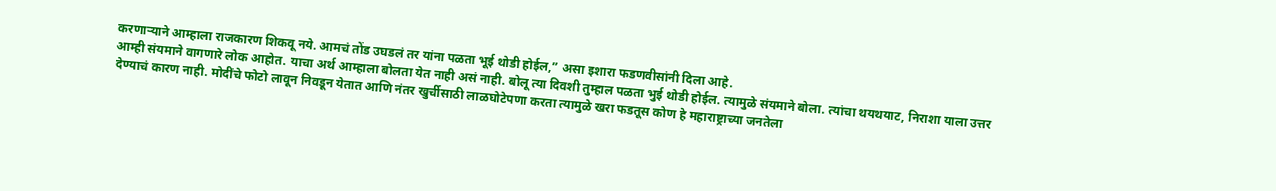करणाऱ्याने आम्हाला राजकारण शिकवू नये. आमचं तोंड उघडलं तर यांना पळता भूई थोडी होईल,” असा इशारा फडणवीसांनी दिला आहे.
आम्ही संयमाने वागणारे लोक आहोत. याचा अर्थ आम्हाला बोलता येत नाही असं नाही. बोलू त्या दिवशी तुम्हाल पळता भुई थोडी होईल. त्यामुळे संयमाने बोला. त्यांचा थयथयाट, निराशा याला उत्तर देण्याचं कारण नाही. मोदींचे फोटो लावून निवडून येतात आणि नंतर खुर्चीसाठी लाळघोटेपणा करता त्यामुळे खरा फडतूस कोण हे महाराष्ट्राच्या जनतेला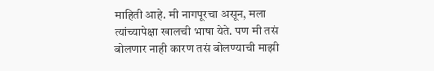माहिती आहे. मी नागपूरचा असून, मला त्यांच्यापेक्षा खालची भाषा येते. पण मी तसं बोलणार नाही कारण तसं बोलण्याची माझी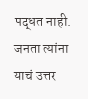पद्धत नाही. जनता त्यांना याचं उत्तर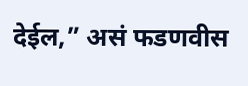देईल,” असं फडणवीस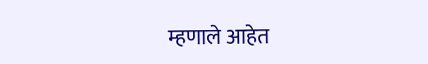म्हणाले आहेत